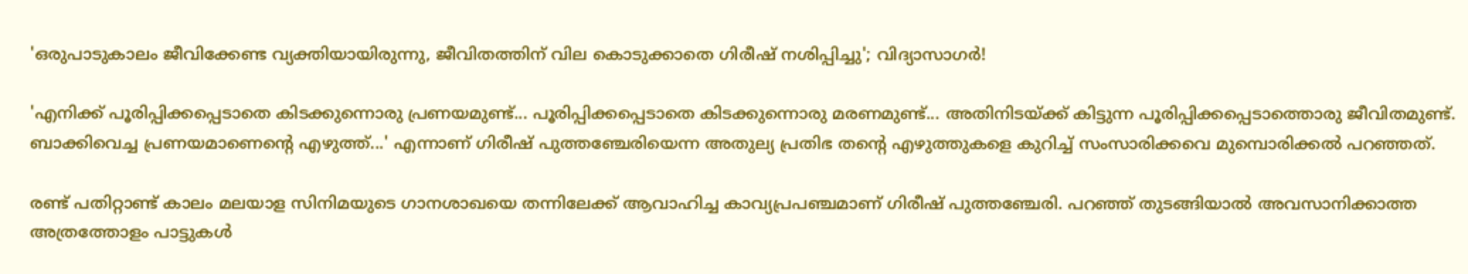'ഒരുപാടുകാലം ജീവിക്കേണ്ട വ്യക്തിയായിരുന്നു, ജീവിതത്തിന് വില കൊടുക്കാതെ ഗിരീഷ് നശിപ്പിച്ചു'; വിദ്യാസാഗർ!

'എനിക്ക് പൂരിപ്പിക്കപ്പെടാതെ കിടക്കുന്നൊരു പ്രണയമുണ്ട്... പൂരിപ്പിക്കപ്പെടാതെ കിടക്കുന്നൊരു മരണമുണ്ട്... അതിനിടയ്ക്ക് കിട്ടുന്ന പൂരിപ്പിക്കപ്പെടാത്തൊരു ജീവിതമുണ്ട്. ബാക്കിവെച്ച പ്രണയമാണെന്റെ എഴുത്ത്...' എന്നാണ് ഗിരീഷ് പുത്തഞ്ചേരിയെന്ന അതുല്യ പ്രതിഭ തന്റെ എഴുത്തുകളെ കുറിച്ച് സംസാരിക്കവെ മുമ്പൊരിക്കൽ പറഞ്ഞത്.

രണ്ട് പതിറ്റാണ്ട് കാലം മലയാള സിനിമയുടെ ഗാനശാഖയെ തന്നിലേക്ക് ആവാഹിച്ച കാവ്യപ്രപഞ്ചമാണ് ഗിരീഷ് പുത്തഞ്ചേരി. പറഞ്ഞ് തുടങ്ങിയാൽ അവസാനിക്കാത്ത അത്രത്തോളം പാട്ടുകൾ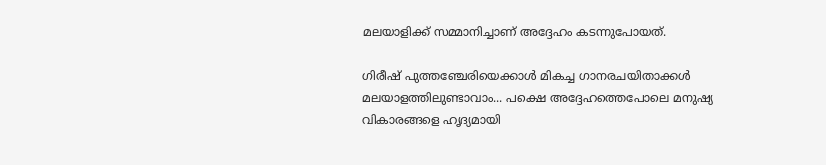മലയാളിക്ക് സമ്മാനിച്ചാണ് അദ്ദേഹം കടന്നുപോയത്.

ഗിരീഷ് പുത്തഞ്ചേരിയെക്കാൾ മികച്ച ഗാനരചയിതാക്കൾ മലയാളത്തിലുണ്ടാവാം... പക്ഷെ അദ്ദേഹത്തെപോലെ മനുഷ്യ വികാരങ്ങളെ ഹൃദ്യമായി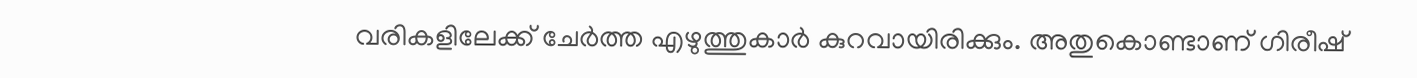വരികളിലേക്ക് ചേർത്ത എഴുത്തുകാർ കുറവായിരിക്കും. അതുകൊണ്ടാണ് ഗിരീഷ്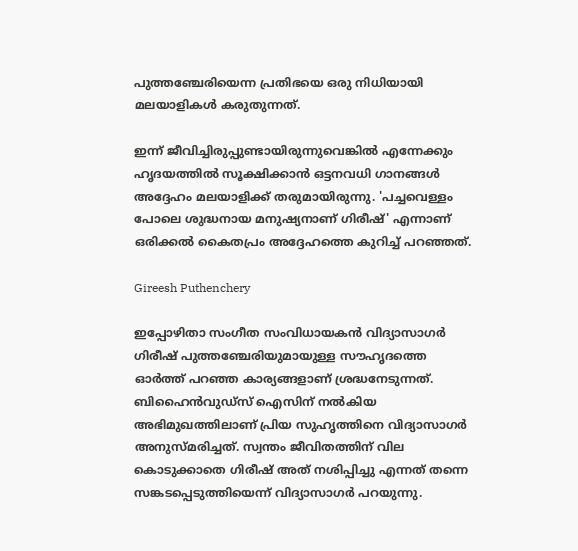പുത്തഞ്ചേരിയെന്ന പ്രതിഭയെ ഒരു നിധിയായി മലയാളികൾ കരുതുന്നത്.

ഇന്ന് ജീവിച്ചിരുപ്പുണ്ടായിരുന്നുവെങ്കിൽ എന്നേക്കും ഹൃദയത്തിൽ സൂക്ഷിക്കാൻ ഒട്ടനവധി ഗാനങ്ങൾ അദ്ദേഹം മലയാളിക്ക് തരുമായിരുന്നു. 'പച്ചവെള്ളം പോലെ ശുദ്ധനായ മനുഷ്യനാണ് ഗിരീഷ്' എന്നാണ് ഒരിക്കൽ കൈതപ്രം അദ്ദേഹത്തെ കുറിച്ച് പറഞ്ഞത്.

Gireesh Puthenchery

ഇപ്പോഴിതാ സംഗീത സംവിധായകൻ വിദ്യാസാഗർ ഗിരീഷ് പുത്തഞ്ചേരിയുമായുള്ള സൗഹൃദത്തെ ഓർത്ത് പറഞ്ഞ കാര്യങ്ങളാണ് ശ്രദ്ധനേടുന്നത്. ബിഹൈൻവു‍ഡ്സ് ഐസിന് നൽകിയ അഭിമുഖത്തിലാണ് പ്രിയ സുഹൃത്തിനെ വിദ്യാസാഗർ അനുസ്മരിച്ചത്. സ്വന്തം ജീവിതത്തിന് വില കൊടുക്കാതെ ഗിരീഷ് അത് നശിപ്പിച്ചു എന്നത് തന്നെ സങ്കടപ്പെടുത്തിയെന്ന് വിദ്യാസാഗർ പറയുന്നു.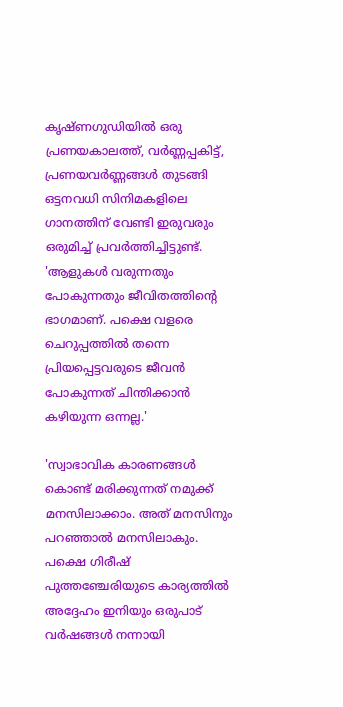കൃഷ്ണഗുഡിയിൽ ഒരു പ്രണയകാലത്ത്, വർണ്ണപ്പകിട്ട്, പ്രണയവർണ്ണങ്ങൾ‌ തുടങ്ങി ഒട്ടനവധി സിനിമകളിലെ ഗാനത്തിന് വേണ്ടി ഇരുവരും ഒരുമിച്ച് പ്രവർത്തിച്ചിട്ടുണ്ട്. 'ആളുകൾ വരുന്നതും പോകുന്നതും ജീവിതത്തിന്റെ ഭാഗമാണ്. പക്ഷെ വളരെ ചെറുപ്പത്തിൽ തന്നെ പ്രിയപ്പെട്ടവരുടെ ജീവൻ പോകുന്നത് ചിന്തിക്കാൻ കഴിയുന്ന ഒന്നല്ല.'

'സ്വാഭാവിക കാരണങ്ങൾ കൊണ്ട് മരിക്കുന്നത് നമുക്ക് മനസിലാക്കാം. അത് മനസിനും പറഞ്ഞാൽ മനസിലാകും. പക്ഷെ ഗിരീഷ് പുത്തഞ്ചേരിയുടെ കാര്യത്തിൽ അദ്ദേഹം ഇനിയും ഒരുപാട് വർഷങ്ങൾ നന്നായി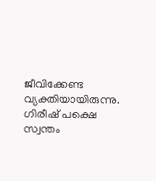ജീവിക്കേണ്ട വ്യക്തിയായിരുന്നു. ഗിരീഷ് പക്ഷെ സ്വന്തം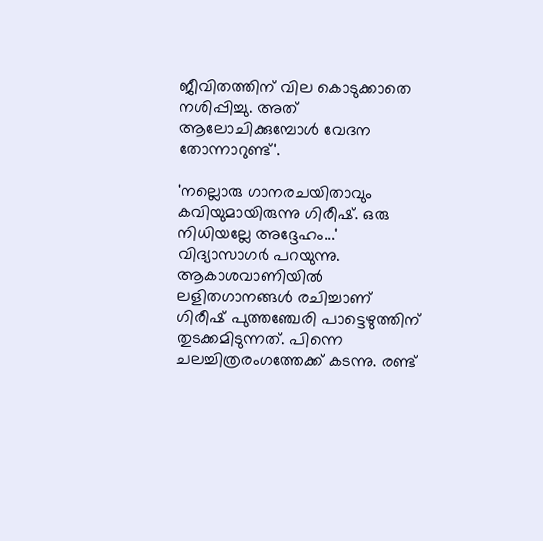ജീവിതത്തിന് വില കൊടുക്കാതെ നശിപ്പിച്ചു. അത് ആലോചിക്കുമ്പോൾ വേദന തോന്നാറുണ്ട്'.

'നല്ലൊരു ഗാനരചയിതാവും കവിയുമായിരുന്നു ഗിരീഷ്. ഒരു നിധിയല്ലേ അദ്ദേഹം...' വിദ്യാസാഗർ പറയുന്നു. ആകാശവാണിയില്‍ ലളിതഗാനങ്ങള്‍ രചിച്ചാണ് ഗിരീഷ് പുത്തഞ്ചേരി പാട്ടെഴുത്തിന് തുടക്കമിടുന്നത്. പിന്നെ ചലച്ചിത്രരംഗത്തേക്ക് കടന്നു. രണ്ട്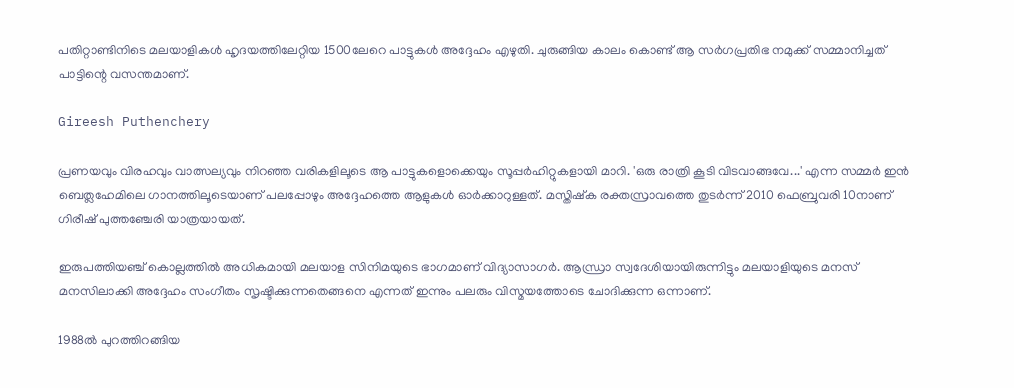പതിറ്റാണ്ടിനിടെ മലയാളികള്‍ ഹൃദയത്തിലേറ്റിയ 1500ലേറെ പാട്ടുകള്‍ അദ്ദേഹം എഴുതി. ചുരുങ്ങിയ കാലം കൊണ്ട് ആ സര്‍ഗപ്രതിഭ നമുക്ക് സമ്മാനിച്ചത് പാട്ടിന്റെ വസന്തമാണ്.

Gireesh Puthenchery

പ്രണയവും വിരഹവും വാത്സല്യവും നിറഞ്ഞ വരികളിലൂടെ ആ പാട്ടുകളൊക്കെയും സൂപ്പര്‍ഹിറ്റുകളായി മാറി. 'ഒരു രാത്രി കൂടി വിടവാങ്ങവേ...' എന്ന സമ്മർ ഇൻ ബെത്ലഹേമിലെ ഗാനത്തിലൂടെയാണ് പലപ്പോഴും അദ്ദേഹത്തെ ആളുകൾ ഓർക്കാറുള്ളത്. മസ്തിഷ്ക രക്തസ്രാവത്തെ തുടർന്ന് 2010 ഫെബ്രുവരി 10നാണ് ഗിരീഷ് പുത്തഞ്ചേരി യാത്രയായത്.

ഇരുപത്തിയഞ്ച് കൊല്ലത്തിൽ അധികമായി മലയാള സിനിമയുടെ ഭാഗമാണ് വിദ്യാസാഗർ. ആന്ധ്രാ സ്വദേശിയായിരുന്നിട്ടും മലയാളിയുടെ മനസ് മനസിലാക്കി അദ്ദേഹം സംഗീതം സൃഷ്ടിക്കുന്നതെങ്ങനെ എന്നത് ഇന്നും പലരും വിസ്മയത്തോടെ ചോദിക്കുന്ന ഒന്നാണ്.

1988ൽ പുറത്തിറങ്ങിയ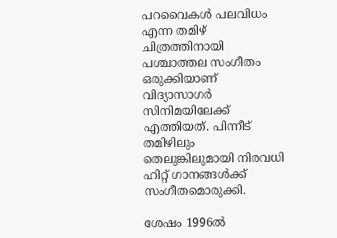പറവൈകൾ പലവിധം എന്ന തമിഴ് ചിത്രത്തിനായി പശ്ചാത്തല സംഗീതം ഒരുക്കിയാണ് വിദ്യാസാഗർ സിനിമയിലേക്ക് എത്തിയത്. പിന്നീട് തമിഴിലും തെലുങ്കിലുമായി നിരവധി ഹിറ്റ് ഗാനങ്ങൾക്ക് സംഗീതമൊരുക്കി.

ശേഷം 1996ൽ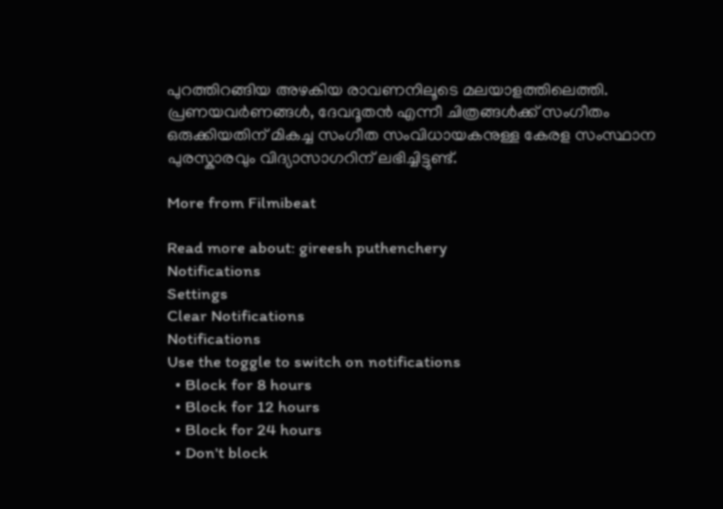പുറത്തിറങ്ങിയ അഴകിയ രാവണനിലൂടെ മലയാളത്തിലെത്തി. പ്രണയവർണങ്ങൾ, ദേവദൂതൻ എന്നീ ചിത്രങ്ങൾക്ക് സംഗീതം ഒരുക്കിയതിന് മികച്ച സംഗീത സംവിധായകനുള്ള കേരള സംസ്ഥാന പുരസ്കാരവും വിദ്യാസാഗറിന് ലഭിച്ചിട്ടുണ്ട്.

More from Filmibeat

Read more about: gireesh puthenchery
Notifications
Settings
Clear Notifications
Notifications
Use the toggle to switch on notifications
  • Block for 8 hours
  • Block for 12 hours
  • Block for 24 hours
  • Don't block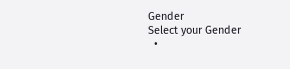Gender
Select your Gender
  •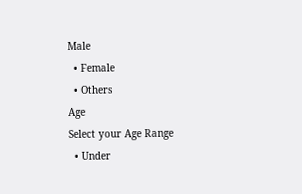Male
  • Female
  • Others
Age
Select your Age Range
  • Under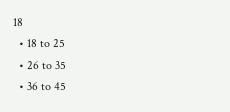18
  • 18 to 25
  • 26 to 35
  • 36 to 45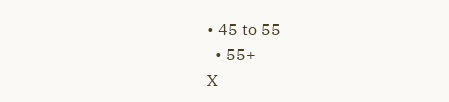• 45 to 55
  • 55+
X